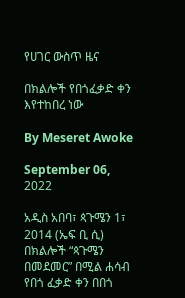የሀገር ውስጥ ዜና

በክልሎች የበጎፈቃድ ቀን እየተከበረ ነው

By Meseret Awoke

September 06, 2022

አዲስ አበባ፣ ጳጉሜን 1፣ 2014 (ኤፍ ቢ ሲ) በክልሎች “ጳጉሜን በመደመር” በሚል ሐሳብ የበጎ ፈቃድ ቀን በበጎ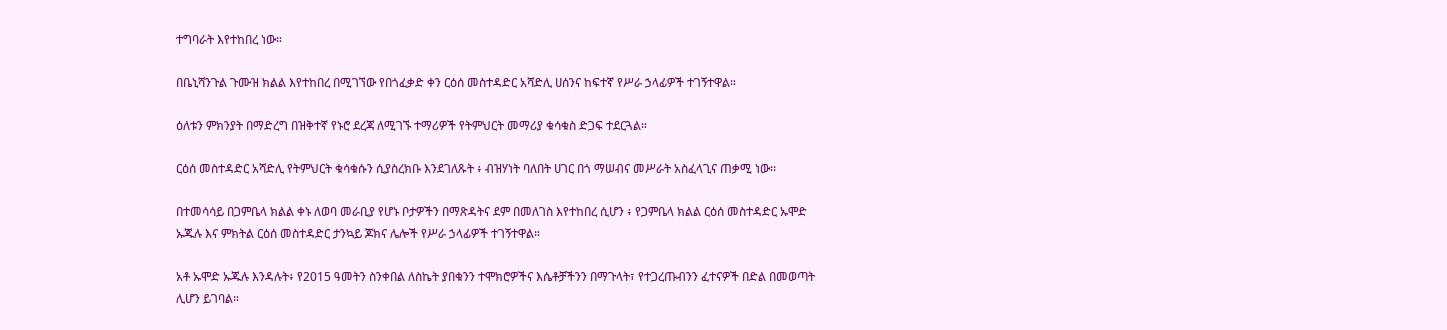ተግባራት እየተከበረ ነው።

በቤኒሻንጉል ጉሙዝ ክልል እየተከበረ በሚገኘው የበጎፈቃድ ቀን ርዕሰ መስተዳድር አሻድሊ ሀሰንና ከፍተኛ የሥራ ኃላፊዎች ተገኝተዋል።

ዕለቱን ምክንያት በማድረግ በዝቅተኛ የኑሮ ደረጃ ለሚገኙ ተማሪዎች የትምህርት መማሪያ ቁሳቁስ ድጋፍ ተደርጓል።

ርዕሰ መስተዳድር አሻድሊ የትምህርት ቁሳቁሱን ሲያስረክቡ እንደገለጹት ፥ ብዝሃነት ባለበት ሀገር በጎ ማሠብና መሥራት አስፈላጊና ጠቃሚ ነው፡፡

በተመሳሳይ በጋምቤላ ክልል ቀኑ ለወባ መራቢያ የሆኑ ቦታዎችን በማጽዳትና ደም በመለገስ እየተከበረ ሲሆን ፥ የጋምቤላ ክልል ርዕሰ መስተዳድር ኡሞድ ኡጁሉ እና ምክትል ርዕሰ መስተዳድር ታንኳይ ጆክና ሌሎች የሥራ ኃላፊዎች ተገኝተዋል።

አቶ ኡሞድ ኡጁሉ እንዳሉት፥ የ2015 ዓመትን ስንቀበል ለስኬት ያበቁንን ተሞክሮዎችና እሴቶቻችንን በማጉላት፣ የተጋረጡብንን ፈተናዎች በድል በመወጣት ሊሆን ይገባል።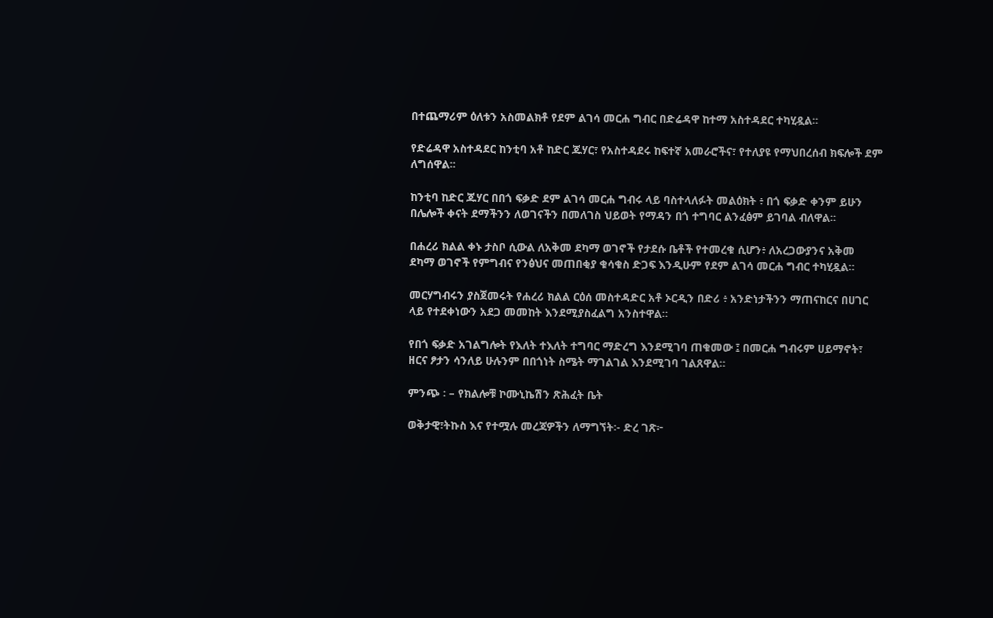በተጨማሪም ዕለቱን አስመልክቶ የደም ልገሳ መርሐ ግብር በድሬዳዋ ከተማ አስተዳደር ተካሂዷል፡፡

የድሬዳዋ አስተዳደር ከንቲባ አቶ ከድር ጁሃር፣ የአስተዳደሩ ከፍተኛ አመራሮችና፣ የተለያዩ የማህበረሰብ ክፍሎች ደም ለግሰዋል፡፡

ከንቲባ ከድር ጁሃር በበጎ ፍቃድ ደም ልገሳ መርሐ ግብሩ ላይ ባስተላለፉት መልዕክት ፥ በጎ ፍቃድ ቀንም ይሁን በሌሎች ቀናት ደማችንን ለወገናችን በመለገስ ህይወት የማዳን በጎ ተግባር ልንፈፅም ይገባል ብለዋል፡፡

በሐረሪ ክልል ቀኑ ታስቦ ሲውል ለአቅመ ደካማ ወገኖች የታደሱ ቤቶች የተመረቁ ሲሆን፥ ለአረጋውያንና አቅመ ደካማ ወገኖች የምግብና የንፅህና መጠበቂያ ቁሳቁስ ድጋፍ እንዲሁም የደም ልገሳ መርሐ ግብር ተካሂዷል።

መርሃግብሩን ያስጀመሩት የሐረሪ ክልል ርዕሰ መስተዳድር አቶ ኦርዲን በድሪ ፥ አንድነታችንን ማጠናከርና በሀገር ላይ የተደቀነውን አደጋ መመከት እንደሚያስፈልግ አንስተዋል።

የበጎ ፍቃድ አገልግሎት የእለት ተእለት ተግባር ማድረግ እንደሚገባ ጠቁመው ፤ በመርሐ ግብሩም ሀይማኖት፣ ዘርና ፆታን ሳንለይ ሁሉንም በበጎነት ስሜት ማገልገል እንደሚገባ ገልጸዋል።

ምንጭ ፡ – የክልሎቹ ኮሙኒኬሽን ጽሕፈት ቤት

ወቅታዊ፣ትኩስ እና የተሟሉ መረጃዎችን ለማግኘት፡- ድረ ገጽ፦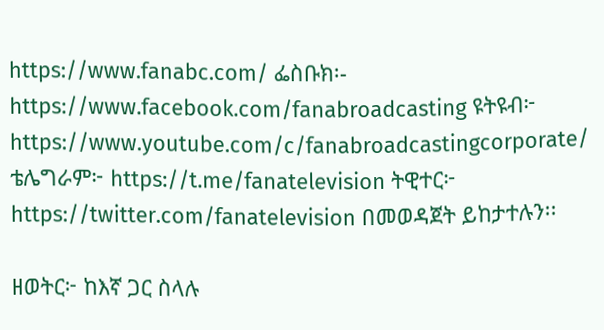https://www.fanabc.com/ ፌስቡክ፡- https://www.facebook.com/fanabroadcasting ዩትዩብ፦ https://www.youtube.com/c/fanabroadcastingcorporate/ ቴሌግራም፦ https://t.me/fanatelevision ትዊተር፦ https://twitter.com/fanatelevision በመወዳጀት ይከታተሉን፡፡

ዘወትር፦ ከእኛ ጋር ስላሉ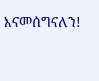እናመሰግናለን!